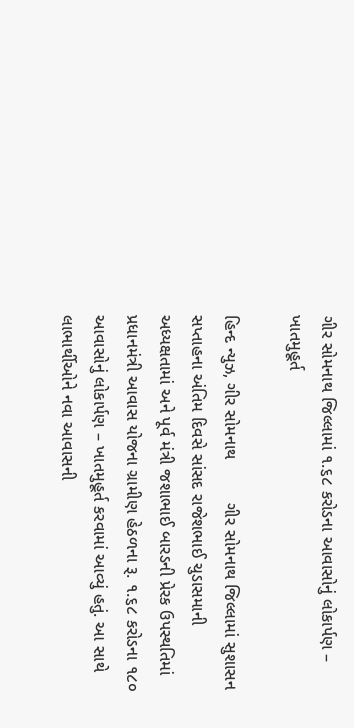ગીર સોમનાથ જિલ્લામાં ૧.૬૮ કરોડના આવાસોનું લોકાર્પણ – ખાતમુહૂર્ત

હિન્દ ન્યુઝ, ગીર સોમનાથ         ગીર સોમનાથ જિલ્લામાં સુશાસન સપ્તાહના અંતિમ દિવસે સાંસદ રાજેશભાઈ ચુડાસમાની અધ્યક્ષતામાં અને પૂર્વ મંત્રી જશાભાઈ બારડની પ્રેરક ઉપસ્થતિમાં પ્રધાનમંત્રી આવાસ યોજના ગ્રામીણ હેઠળના રૂ. ૧.૬૮ કરોડના ૧૮૦ આવાસોનું લોકાર્પણ – ખાતમુહૂર્ત કરવામાં આવ્યું હતું. આ સાથે લાભાર્થીઓને નવા આવાસની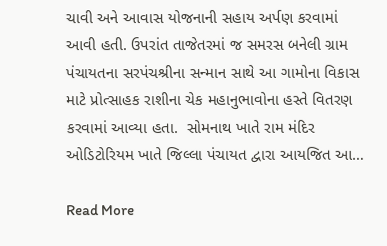ચાવી અને આવાસ યોજનાની સહાય અર્પણ કરવામાં આવી હતી. ઉપરાંત તાજેતરમાં જ સમરસ બનેલી ગ્રામ પંચાયતના સરપંચશ્રીના સન્માન સાથે આ ગામોના વિકાસ માટે પ્રોત્સાહક રાશીના ચેક મહાનુભાવોના હસ્તે વિતરણ કરવામાં આવ્યા હતા.  સોમનાથ ખાતે રામ મંદિર ઓડિટોરિયમ ખાતે જિલ્લા પંચાયત દ્વારા આયજિત આ…

Read More